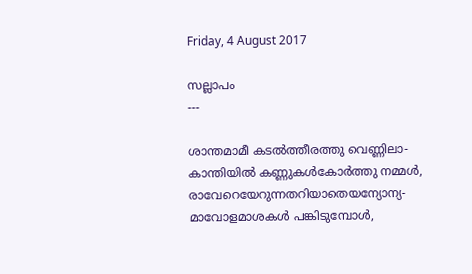Friday, 4 August 2017

സല്ലാപം
---

ശാന്തമാമീ കടൽത്തീരത്തു വെണ്ണിലാ-
കാന്തിയിൽ കണ്ണുകൾകോർത്തു നമ്മൾ,
രാവേറെയേറുന്നതറിയാതെയന്യോന്യ-
മാവോളമാശകൾ പങ്കിടുമ്പോൾ,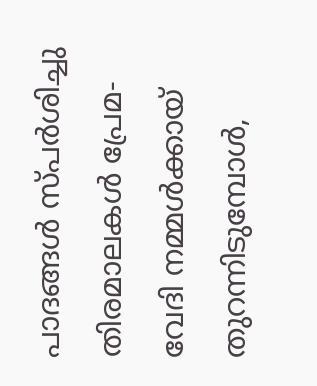പാദങ്ങൾ സ്പർശിച്ചു തിരമാലകൾ പ്രേമ-
വേദി നമ്മൾക്കായ് തുറന്നിടുമ്പോൾ,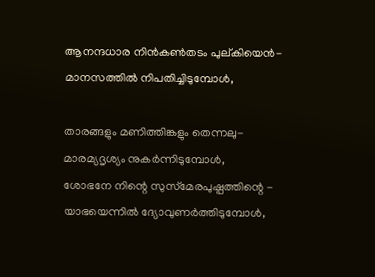ആനന്ദധാര നിൻകൺതടം പുല്കിയെൻ-
മാനസത്തിൽ നിപതിച്ചിടുമ്പോൾ,

താരങ്ങളും മണിത്തിങ്കളും തെന്നലു-
മാരമ്യദൃശ്യം നുകർന്നിടുമ്പോൾ,
ശോഭനേ നിന്റെ സുസ്‌മേരപുഷ്പത്തിന്റെ -
യാഭയെന്നിൽ ദ്യോവുണർത്തിടുമ്പോൾ,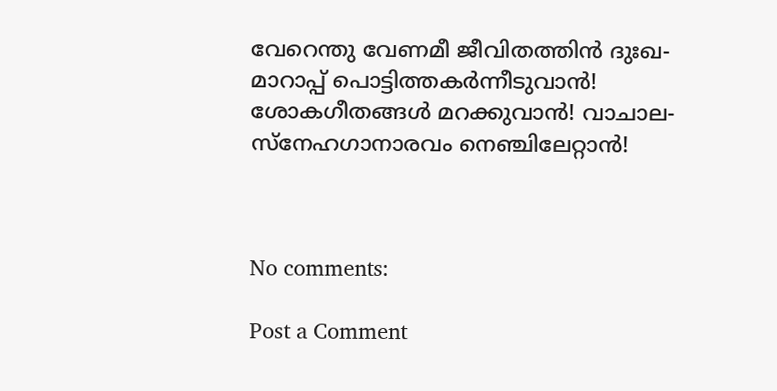വേറെന്തു വേണമീ ജീവിതത്തിൻ ദുഃഖ-
മാറാപ്പ് പൊട്ടിത്തകർന്നീടുവാൻ!
ശോകഗീതങ്ങൾ മറക്കുവാൻ! വാചാല-
സ്നേഹഗാനാരവം നെഞ്ചിലേറ്റാൻ!



No comments:

Post a Comment